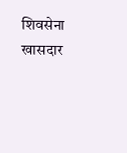शिवसेना खासदार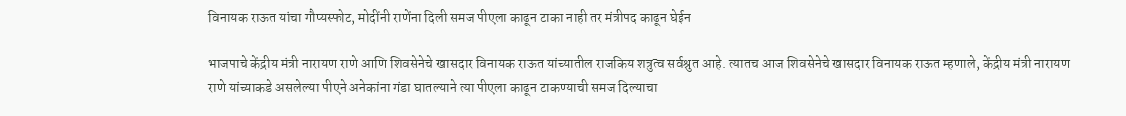विनायक राऊत यांचा गौप्यस्फोट, मोदींनी राणेंना दिली समज पीएला काढून टाका नाही तर मंत्रीपद काढून घेईन

भाजपाचे केंद्रीय मंत्री नारायण राणे आणि शिवसेनेचे खासदार विनायक राऊत यांच्यातील राजकिय शत्रुत्व सर्वश्रुत आहे. त्यातच आज शिवसेनेचे खासदार विनायक राऊत म्हणाले, केंद्रीय मंत्री नारायण राणे यांच्याकडे असलेल्या पीएने अनेकांना गंडा घातल्याने त्या पीएला काढून टाकण्याची समज दिल्याचा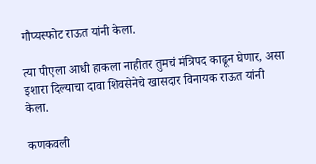गौप्यस्फोट राऊत यांनी केला.

त्या पीएला आधी हाकला नाहीतर तुमचं मंत्रिपद काढून घेणार, असा इशारा दिल्याचा दावा शिवसेनेचे खासदार विनायक राऊत यांनी केला.

कणकवली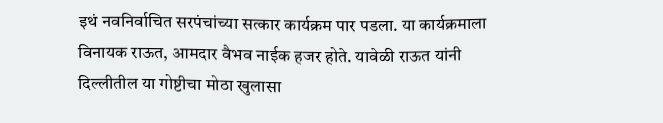इथं नवनिर्वाचित सरपंचांच्या सत्कार कार्यक्रम पार पडला. या कार्यक्रमाला विनायक राऊत, आमदार वैभव नाईक हजर होते. यावेळी राऊत यांनी दिल्लीतील या गोष्टीचा मोठा खुलासा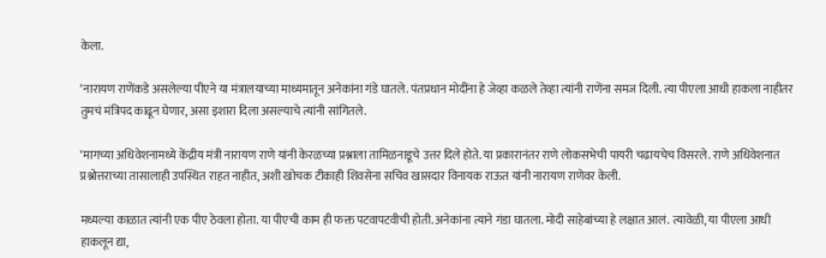केला.

‘नारायण राणेंकडे असलेल्या पीएने या मंत्रालयाच्या माध्यमातून अनेकांना गंडे घातले. पंतप्रधान मोदींना हे जेव्हा कळले तेव्हा त्यांनी राणेंना समज दिली. त्या पीएला आधी हाकला नाहीतर तुमचं मंत्रिपद काढून घेणार, असा इशारा दिला असल्याचे त्यांनी सांगितले.

‘मागच्या अधिवेशनामध्ये केंद्रीय मंत्री नारायण राणे यांनी केरळच्या प्रश्नाला तामिळनाडूचे उत्तर दिले होते. या प्रकारानंतर राणे लोकसभेची पायरी चढायचेच विसरले. राणे अधिवेशनात प्रश्नोत्तराच्या तासालाही उपस्थित राहत नाहीत, अशी खोचक टीकाही शिवसेना सचिव खासदार विनायक राऊत यांनी नारायण राणेवर केली.

मध्यल्या काळात त्यांनी एक पीए ठेवला होता. या पीएची काम ही फक्त पटवापटवीची होती. अनेकांना त्याने गंडा घातला. मोदी साहेबांच्या हे लक्षात आलं. त्यावेळी, या पीएला आधी हाकलून द्या,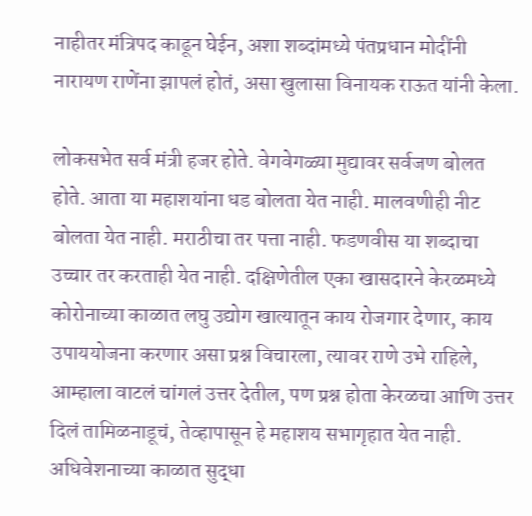नाहीतर मंत्रिपद काढून घेईन, अशा शब्दांमध्ये पंतप्रधान मोदींनी नारायण राणेंना झापलं होतं, असा खुलासा विनायक राऊत यांनी केला.

लोकसभेत सर्व मंत्री हजर होते. वेगवेगळ्या मुद्यावर सर्वजण बोलत होते. आता या महाशयांना धड बोलता येत नाही. मालवणीही नीट बोलता येत नाही. मराठीचा तर पत्ता नाही. फडणवीस या शब्दाचा उच्चार तर करताही येत नाही. दक्षिणेतील एका खासदारने केरळमध्ये कोरोनाच्या काळात लघु उद्योग खात्यातून काय रोजगार देणार, काय उपाययोजना करणार असा प्रश्न विचारला, त्यावर राणे उभे राहिले, आम्हाला वाटलं चांगलं उत्तर देतील, पण प्रश्न होता केरळचा आणि उत्तर दिलं तामिळनाडूचं, तेव्हापासून हे महाशय सभागृहात येत नाही. अधिवेशनाच्या काळात सुद्धा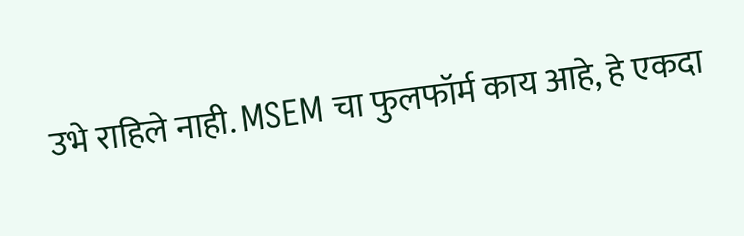उभे राहिले नाही. MSEM चा फुलफॉर्म काय आहे, हे एकदा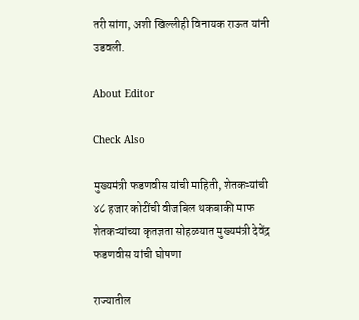तरी सांगा, अशी खिल्लीही विनायक राऊत यांनी उडवली.

About Editor

Check Also

मुख्यमंत्री फडणवीस यांची माहिती, शेतकऱ्यांची ४८ हजार कोटींची वीजबिल थकबाकी माफ शेतकऱ्यांच्या कृतज्ञता सोहळयात मुख्यमंत्री देवेंद्र फडणवीस यांची घोषणा

राज्यातील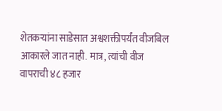शेतकऱ्यांना साडेसात अश्वशक्तीपर्यंत वीजबिल आकारले जात नाही. मात्र, त्यांची वीज वापराची ४८ हजार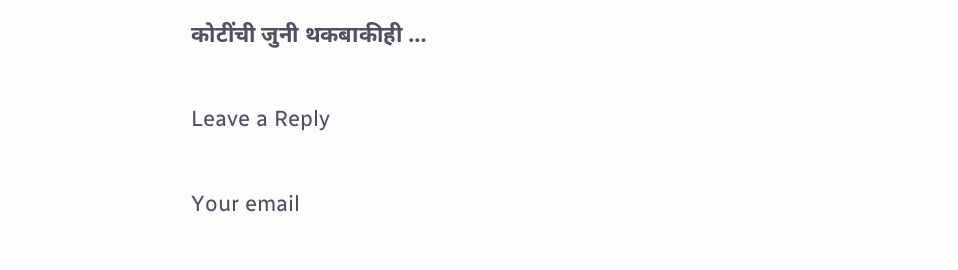कोटींची जुनी थकबाकीही …

Leave a Reply

Your email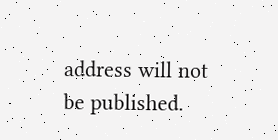address will not be published.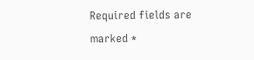Required fields are marked *